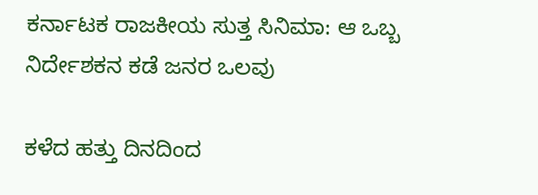ಕರ್ನಾಟಕ ರಾಜಕೀಯ ಸುತ್ತ ಸಿನಿಮಾ: ಆ ಒಬ್ಬ ನಿರ್ದೇಶಕನ ಕಡೆ ಜನರ ಒಲವು

ಕಳೆದ ಹತ್ತು ದಿನದಿಂದ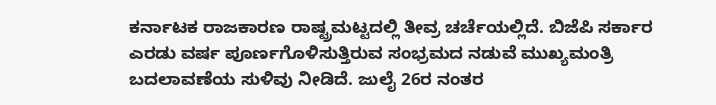ಕರ್ನಾಟಕ ರಾಜಕಾರಣ ರಾಷ್ಟ್ರಮಟ್ಟದಲ್ಲಿ ತೀವ್ರ ಚರ್ಚೆಯಲ್ಲಿದೆ. ಬಿಜೆಪಿ ಸರ್ಕಾರ ಎರಡು ವರ್ಷ ಪೂರ್ಣಗೊಳಿಸುತ್ತಿರುವ ಸಂಭ್ರಮದ ನಡುವೆ ಮುಖ್ಯಮಂತ್ರಿ ಬದಲಾವಣೆಯ ಸುಳಿವು ನೀಡಿದೆ. ಜುಲೈ 26ರ ನಂತರ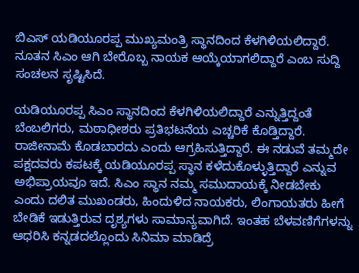ಬಿಎಸ್ ಯಡಿಯೂರಪ್ಪ ಮುಖ್ಯಮಂತ್ರಿ ಸ್ಥಾನದಿಂದ ಕೆಳಗಿಳಿಯಲಿದ್ದಾರೆ. ನೂತನ ಸಿಎಂ ಆಗಿ ಬೇರೊಬ್ಬ ನಾಯಕ ಆಯ್ಕೆಯಾಗಲಿದ್ದಾರೆ ಎಂಬ ಸುದ್ದಿ ಸಂಚಲನ ಸೃಷ್ಟಿಸಿದೆ.

ಯಡಿಯೂರಪ್ಪ ಸಿಎಂ ಸ್ಥಾನದಿಂದ ಕೆಳಗಿಳಿಯಲಿದ್ದಾರೆ ಎನ್ನುತ್ತಿದ್ದಂತೆ ಬೆಂಬಲಿಗರು, ಮಠಾಧೀಶರು ಪ್ರತಿಭಟನೆಯ ಎಚ್ಚರಿಕೆ ಕೊಡ್ತಿದ್ದಾರೆ. ರಾಜೀನಾಮೆ ಕೊಡಬಾರದು ಎಂದು ಆಗ್ರಹಿಸುತ್ತಿದ್ದಾರೆ. ಈ ನಡುವೆ ತಮ್ಮದೇ ಪಕ್ಷದವರು ಕಪಟಕ್ಕೆ ಯಡಿಯೂರಪ್ಪ ಸ್ಥಾನ ಕಳೆದುಕೊಳ್ಳುತ್ತಿದ್ದಾರೆ ಎನ್ನುವ ಅಭಿಪ್ರಾಯವೂ ಇದೆ. ಸಿಎಂ ಸ್ಥಾನ ನಮ್ಮ ಸಮುದಾಯಕ್ಕೆ ನೀಡಬೇಕು ಎಂದು ದಲಿತ ಮುಖಂಡರು, ಹಿಂದುಳಿದ ನಾಯಕರು, ಲಿಂಗಾಯತರು ಹೀಗೆ ಬೇಡಿಕೆ ಇಡುತ್ತಿರುವ ದೃಶ್ಯಗಳು ಸಾಮಾನ್ಯವಾಗಿದೆ. ಇಂತಹ ಬೆಳವಣಿಗೆಗಳನ್ನು ಆಧರಿಸಿ ಕನ್ನಡದಲ್ಲೊಂದು ಸಿನಿಮಾ ಮಾಡಿದ್ರೆ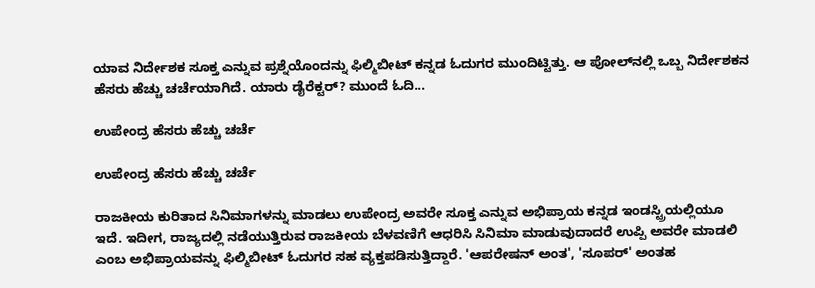ಯಾವ ನಿರ್ದೇಶಕ ಸೂಕ್ತ ಎನ್ನುವ ಪ್ರಶ್ನೆಯೊಂದನ್ನು ಫಿಲ್ಮಿಬೀಟ್ ಕನ್ನಡ ಓದುಗರ ಮುಂದಿಟ್ಟಿತ್ತು. ಆ ಪೋಲ್‌ನಲ್ಲಿ ಒಬ್ಬ ನಿರ್ದೇಶಕನ ಹೆಸರು ಹೆಚ್ಚು ಚರ್ಚೆಯಾಗಿದೆ. ಯಾರು ಡೈರೆಕ್ಟರ್? ಮುಂದೆ ಓದಿ...

ಉಪೇಂದ್ರ ಹೆಸರು ಹೆಚ್ಚು ಚರ್ಚೆ

ಉಪೇಂದ್ರ ಹೆಸರು ಹೆಚ್ಚು ಚರ್ಚೆ

ರಾಜಕೀಯ ಕುರಿತಾದ ಸಿನಿಮಾಗಳನ್ನು ಮಾಡಲು ಉಪೇಂದ್ರ ಅವರೇ ಸೂಕ್ತ ಎನ್ನುವ ಅಭಿಪ್ರಾಯ ಕನ್ನಡ ಇಂಡಸ್ಟ್ರಿಯಲ್ಲಿಯೂ ಇದೆ. ಇದೀಗ, ರಾಜ್ಯದಲ್ಲಿ ನಡೆಯುತ್ತಿರುವ ರಾಜಕೀಯ ಬೆಳವಣಿಗೆ ಆಧರಿಸಿ ಸಿನಿಮಾ ಮಾಡುವುದಾದರೆ ಉಪ್ಪಿ ಅವರೇ ಮಾಡಲಿ ಎಂಬ ಅಭಿಪ್ರಾಯವನ್ನು ಫಿಲ್ಮಿಬೀಟ್ ಓದುಗರ ಸಹ ವ್ಯಕ್ತಪಡಿಸುತ್ತಿದ್ದಾರೆ. 'ಆಪರೇಷನ್ ಅಂತ', 'ಸೂಪರ್' ಅಂತಹ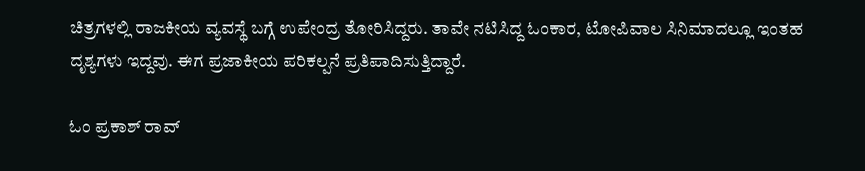ಚಿತ್ರಗಳಲ್ಲಿ ರಾಜಕೀಯ ವ್ಯವಸ್ಥೆ ಬಗ್ಗೆ ಉಪೇಂದ್ರ ತೋರಿಸಿದ್ದರು. ತಾವೇ ನಟಿಸಿದ್ದ ಓಂಕಾರ, ಟೋಪಿವಾಲ ಸಿನಿಮಾದಲ್ಲೂ ಇಂತಹ ದೃಶ್ಯಗಳು ಇದ್ದವು. ಈಗ ಪ್ರಜಾಕೀಯ ಪರಿಕಲ್ಪನೆ ಪ್ರತಿಪಾದಿಸುತ್ತಿದ್ದಾರೆ.

ಓಂ ಪ್ರಕಾಶ್ ರಾವ್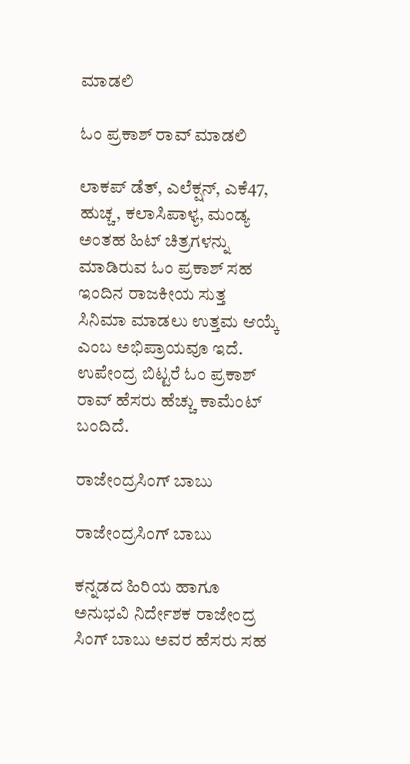ಮಾಡಲಿ

ಓಂ ಪ್ರಕಾಶ್ ರಾವ್ ಮಾಡಲಿ

ಲಾಕಪ್ ಡೆತ್, ಎಲೆಕ್ಷನ್, ಎಕೆ47, ಹುಚ್ಚ, ಕಲಾಸಿಪಾಳ್ಯ, ಮಂಡ್ಯ ಅಂತಹ ಹಿಟ್ ಚಿತ್ರಗಳನ್ನು ಮಾಡಿರುವ ಓಂ ಪ್ರಕಾಶ್ ಸಹ ಇಂದಿನ ರಾಜಕೀಯ ಸುತ್ತ ಸಿನಿಮಾ ಮಾಡಲು ಉತ್ತಮ ಆಯ್ಕೆ ಎಂಬ ಅಭಿಪ್ರಾಯವೂ ಇದೆ. ಉಪೇಂದ್ರ ಬಿಟ್ಟರೆ ಓಂ ಪ್ರಕಾಶ್ ರಾವ್ ಹೆಸರು ಹೆಚ್ಚು ಕಾಮೆಂಟ್ ಬಂದಿದೆ.

ರಾಜೇಂದ್ರಸಿಂಗ್ ಬಾಬು

ರಾಜೇಂದ್ರಸಿಂಗ್ ಬಾಬು

ಕನ್ನಡದ ಹಿರಿಯ ಹಾಗೂ ಅನುಭವಿ ನಿರ್ದೇಶಕ ರಾಜೇಂದ್ರ ಸಿಂಗ್ ಬಾಬು ಅವರ ಹೆಸರು ಸಹ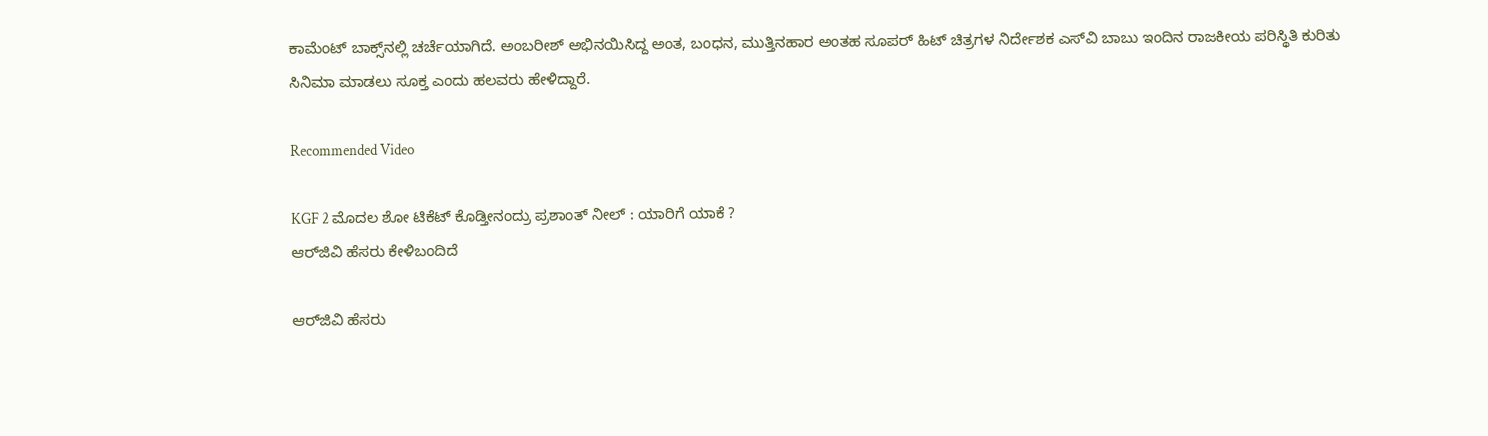ಕಾಮೆಂಟ್ ಬಾಕ್ಸ್‌ನಲ್ಲಿ ಚರ್ಚೆಯಾಗಿದೆ. ಅಂಬರೀಶ್ ಅಭಿನಯಿಸಿದ್ದ ಅಂತ, ಬಂಧನ, ಮುತ್ತಿನಹಾರ ಅಂತಹ ಸೂಪರ್ ಹಿಟ್ ಚಿತ್ರಗಳ ನಿರ್ದೇಶಕ ಎಸ್‌ವಿ ಬಾಬು ಇಂದಿನ ರಾಜಕೀಯ ಪರಿಸ್ಥಿತಿ ಕುರಿತು ಸಿನಿಮಾ ಮಾಡಲು ಸೂಕ್ತ ಎಂದು ಹಲವರು ಹೇಳಿದ್ದಾರೆ.

Recommended Video

KGF 2 ಮೊದಲ ಶೋ ಟಿಕೆಟ್ ಕೊಡ್ತೀನಂದ್ರು ಪ್ರಶಾಂತ್ ನೀಲ್ : ಯಾರಿಗೆ ಯಾಕೆ ?
ಆರ್‌ಜಿವಿ ಹೆಸರು ಕೇಳಿಬಂದಿದೆ

ಆರ್‌ಜಿವಿ ಹೆಸರು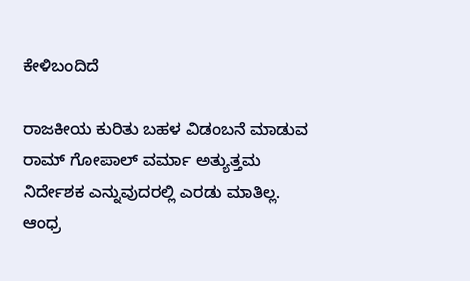ಕೇಳಿಬಂದಿದೆ

ರಾಜಕೀಯ ಕುರಿತು ಬಹಳ ವಿಡಂಬನೆ ಮಾಡುವ ರಾಮ್ ಗೋಪಾಲ್ ವರ್ಮಾ ಅತ್ಯುತ್ತಮ ನಿರ್ದೇಶಕ ಎನ್ನುವುದರಲ್ಲಿ ಎರಡು ಮಾತಿಲ್ಲ. ಆಂಧ್ರ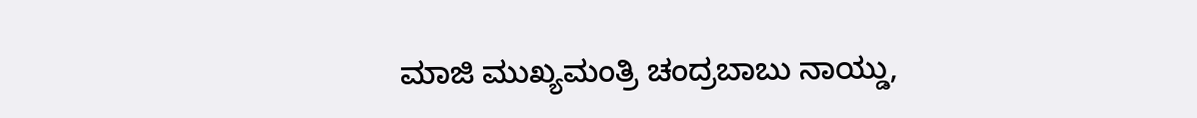ಮಾಜಿ ಮುಖ್ಯಮಂತ್ರಿ ಚಂದ್ರಬಾಬು ನಾಯ್ಡು,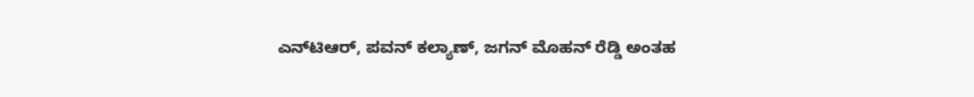ಎನ್‌ಟಿಆರ್, ಪವನ್ ಕಲ್ಯಾಣ್, ಜಗನ್ ಮೊಹನ್ ರೆಡ್ಡಿ ಅಂತಹ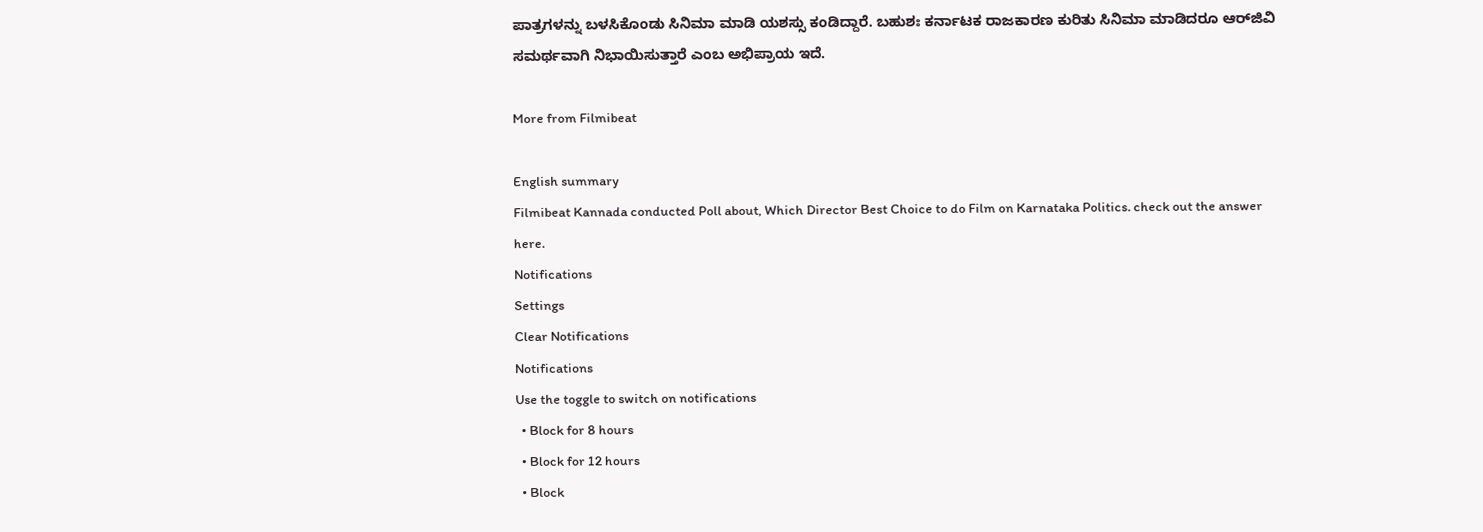ಪಾತ್ರಗಳನ್ನು ಬಳಸಿಕೊಂಡು ಸಿನಿಮಾ ಮಾಡಿ ಯಶಸ್ಸು ಕಂಡಿದ್ದಾರೆ. ಬಹುಶಃ ಕರ್ನಾಟಕ ರಾಜಕಾರಣ ಕುರಿತು ಸಿನಿಮಾ ಮಾಡಿದರೂ ಆರ್‌ಜಿವಿ ಸಮರ್ಥವಾಗಿ ನಿಭಾಯಿಸುತ್ತಾರೆ ಎಂಬ ಅಭಿಪ್ರಾಯ ಇದೆ.

More from Filmibeat

English summary
Filmibeat Kannada conducted Poll about, Which Director Best Choice to do Film on Karnataka Politics. check out the answer here.
Notifications
Settings
Clear Notifications
Notifications
Use the toggle to switch on notifications
  • Block for 8 hours
  • Block for 12 hours
  • Block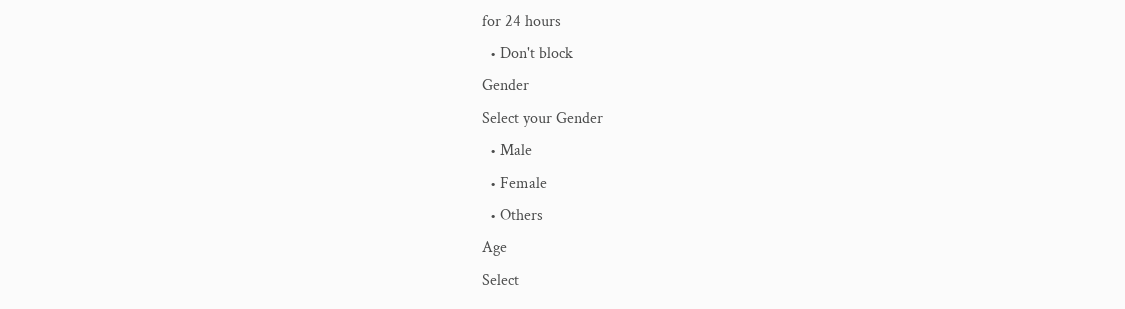for 24 hours
  • Don't block
Gender
Select your Gender
  • Male
  • Female
  • Others
Age
Select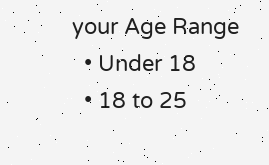your Age Range
  • Under 18
  • 18 to 25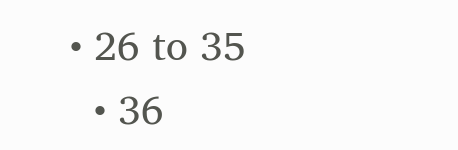• 26 to 35
  • 36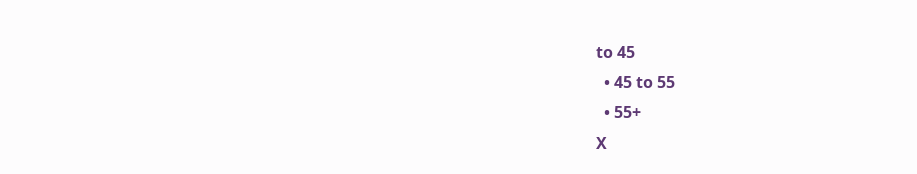to 45
  • 45 to 55
  • 55+
X